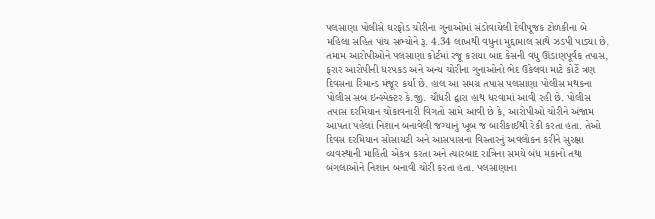પલસાણા પોલીસે ઘરફોડ ચોરીના ગુનાઓમાં સંડોવાયેલી દેવીપૂજક ટોળકીના બે મહિલા સહિત પાંચ સભ્યોને રૂ. 4.34 લાખથી વધુના મુદ્દામાલ સાથે ઝડપી પાડ્યા છે. તમામ આરોપીઓને પલસાણા કોર્ટમાં રજૂ કરાયા બાદ કેસની વધુ ઊંડાણપૂર્વક તપાસ, ફરાર આરોપીની ધરપકડ અને અન્ય ચોરીના ગુનાઓનો ભેદ ઉકેલવા માટે કોર્ટે ત્રણ દિવસના રિમાન્ડ મંજૂર કર્યા છે. હાલ આ સમગ્ર તપાસ પલસાણા પોલીસ મથકના પોલીસ સબ ઇન્સ્પેક્ટર કે.જી. ચૌધરી દ્વારા હાથ ધરવામાં આવી રહી છે. પોલીસ તપાસ દરમિયાન ચોંકાવનારી વિગતો સામે આવી છે કે, આરોપીઓ ચોરીને અંજામ આપતા પહેલાં નિશાન બનાવેલી જગ્યાનું ખૂબ જ બારીકાઈથી રેકી કરતા હતા. તેઓ દિવસ દરમિયાન સોસાયટી અને આસપાસના વિસ્તારનું અવલોકન કરીને સુરક્ષા વ્યવસ્થાની માહિતી એકત્ર કરતા અને ત્યારબાદ રાત્રિના સમયે બંધ મકાનો તથા બંગલાઓને નિશાન બનાવી ચોરી કરતા હતા. પલસાણાના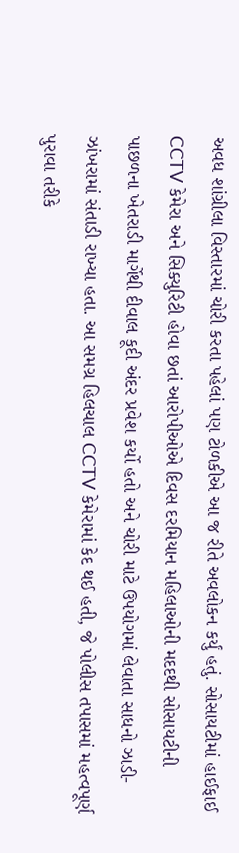અવધ શાંગ્રીલા વિસ્તારમાં ચોરી કરતા પહેલાં પણ ટોળકીએ આ જ રીતે અવલોકન કર્યું હતું. સોસાયટીમાં હાઈફાઈ CCTV કેમેરા અને સિક્યુરિટી હોવા છતાં આરોપીઓએ દિવસ દરમિયાન મહિલાઓની મદદથી સોસાયટીની પાછળના ખેતરાડી માર્ગેથી દીવાલ કૂદી અંદર પ્રવેશ કર્યો હતો અને ચોરી માટે ઉપયોગમાં લેવાતા સાધનો ઝાડી-ઝાંખરામાં સંતાડી રાખ્યા હતા. આ સમગ્ર હિલચાલ CCTV કેમેરામાં કેદ થઈ હતી, જે પોલીસ તપાસમાં મહત્વપૂર્ણ પુરાવા તરીકે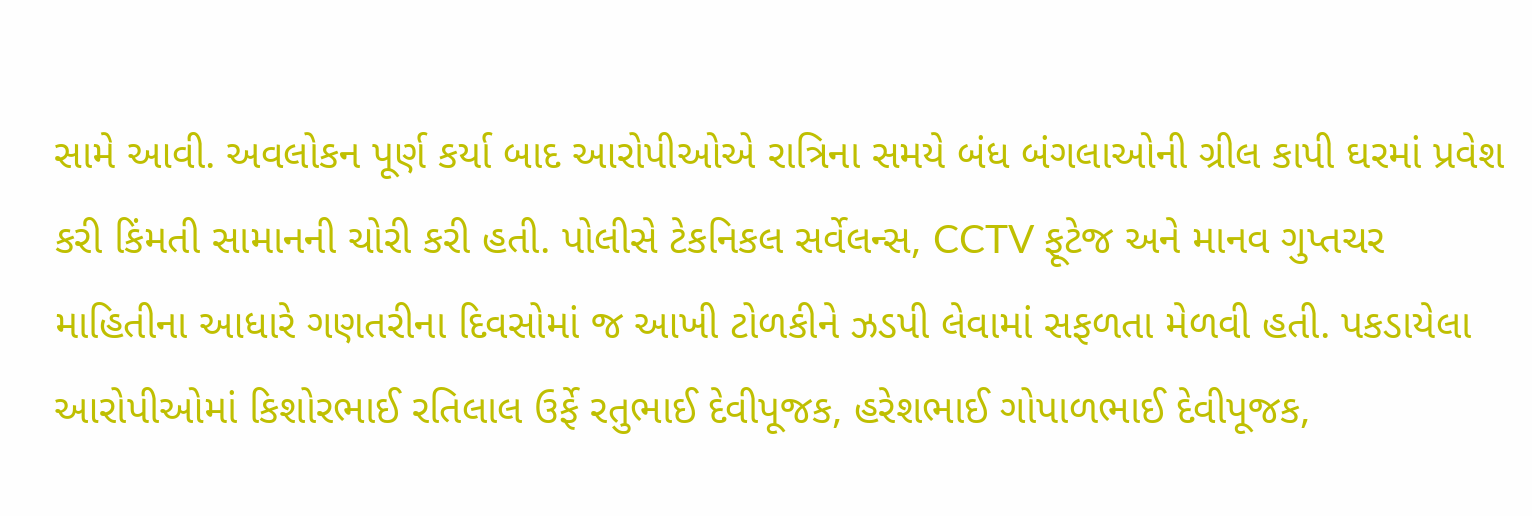સામે આવી. અવલોકન પૂર્ણ કર્યા બાદ આરોપીઓએ રાત્રિના સમયે બંધ બંગલાઓની ગ્રીલ કાપી ઘરમાં પ્રવેશ કરી કિંમતી સામાનની ચોરી કરી હતી. પોલીસે ટેકનિકલ સર્વેલન્સ, CCTV ફૂટેજ અને માનવ ગુપ્તચર માહિતીના આધારે ગણતરીના દિવસોમાં જ આખી ટોળકીને ઝડપી લેવામાં સફળતા મેળવી હતી. પકડાયેલા આરોપીઓમાં કિશોરભાઈ રતિલાલ ઉર્ફે રતુભાઈ દેવીપૂજક, હરેશભાઈ ગોપાળભાઈ દેવીપૂજક,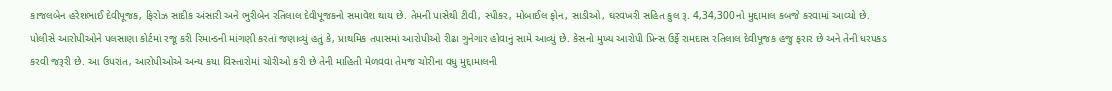કાજલબેન હરેશભાઈ દેવીપૂજક, ફિરોઝ સાદીક અંસારી અને ભુરીબેન રતિલાલ દેવીપૂજકનો સમાવેશ થાય છે. તેમની પાસેથી ટીવી, સ્પીકર, મોબાઈલ ફોન, સાડીઓ, ઘરવખરી સહિત કુલ રૂ. 4,34,300નો મુદ્દામાલ કબજે કરવામાં આવ્યો છે. પોલીસે આરોપીઓને પલસાણા કોર્ટમાં રજૂ કરી રિમાન્ડની માંગણી કરતાં જણાવ્યું હતું કે, પ્રાથમિક તપાસમાં આરોપીઓ રીઢા ગુનેગાર હોવાનું સામે આવ્યું છે. કેસનો મુખ્ય આરોપી પ્રિન્સ ઉર્ફે રામદાસ રતિલાલ દેવીપૂજક હજુ ફરાર છે અને તેની ધરપકડ કરવી જરૂરી છે. આ ઉપરાંત, આરોપીઓએ અન્ય કયા વિસ્તારોમાં ચોરીઓ કરી છે તેની માહિતી મેળવવા તેમજ ચોરીના વધુ મુદ્દામાલની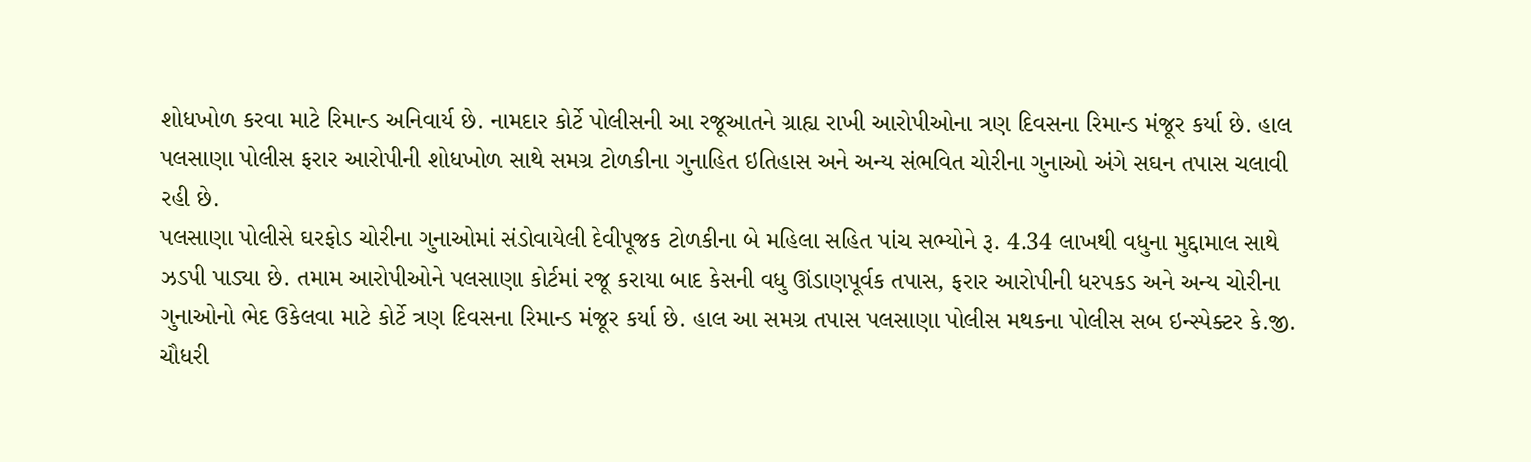શોધખોળ કરવા માટે રિમાન્ડ અનિવાર્ય છે. નામદાર કોર્ટે પોલીસની આ રજૂઆતને ગ્રાહ્ય રાખી આરોપીઓના ત્રણ દિવસના રિમાન્ડ મંજૂર કર્યા છે. હાલ પલસાણા પોલીસ ફરાર આરોપીની શોધખોળ સાથે સમગ્ર ટોળકીના ગુનાહિત ઇતિહાસ અને અન્ય સંભવિત ચોરીના ગુનાઓ અંગે સઘન તપાસ ચલાવી રહી છે.
પલસાણા પોલીસે ઘરફોડ ચોરીના ગુનાઓમાં સંડોવાયેલી દેવીપૂજક ટોળકીના બે મહિલા સહિત પાંચ સભ્યોને રૂ. 4.34 લાખથી વધુના મુદ્દામાલ સાથે ઝડપી પાડ્યા છે. તમામ આરોપીઓને પલસાણા કોર્ટમાં રજૂ કરાયા બાદ કેસની વધુ ઊંડાણપૂર્વક તપાસ, ફરાર આરોપીની ધરપકડ અને અન્ય ચોરીના ગુનાઓનો ભેદ ઉકેલવા માટે કોર્ટે ત્રણ દિવસના રિમાન્ડ મંજૂર કર્યા છે. હાલ આ સમગ્ર તપાસ પલસાણા પોલીસ મથકના પોલીસ સબ ઇન્સ્પેક્ટર કે.જી. ચૌધરી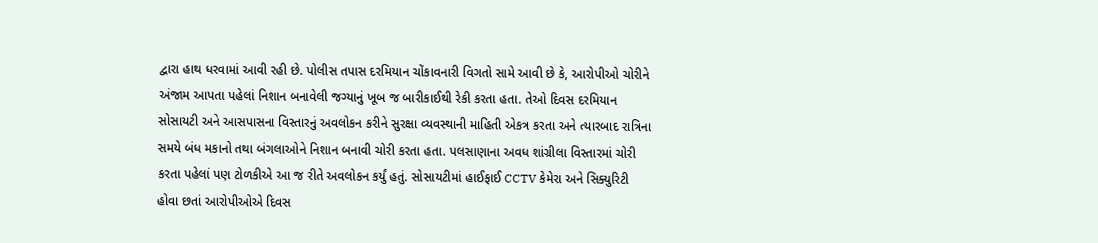દ્વારા હાથ ધરવામાં આવી રહી છે. પોલીસ તપાસ દરમિયાન ચોંકાવનારી વિગતો સામે આવી છે કે, આરોપીઓ ચોરીને અંજામ આપતા પહેલાં નિશાન બનાવેલી જગ્યાનું ખૂબ જ બારીકાઈથી રેકી કરતા હતા. તેઓ દિવસ દરમિયાન સોસાયટી અને આસપાસના વિસ્તારનું અવલોકન કરીને સુરક્ષા વ્યવસ્થાની માહિતી એકત્ર કરતા અને ત્યારબાદ રાત્રિના સમયે બંધ મકાનો તથા બંગલાઓને નિશાન બનાવી ચોરી કરતા હતા. પલસાણાના અવધ શાંગ્રીલા વિસ્તારમાં ચોરી કરતા પહેલાં પણ ટોળકીએ આ જ રીતે અવલોકન કર્યું હતું. સોસાયટીમાં હાઈફાઈ CCTV કેમેરા અને સિક્યુરિટી હોવા છતાં આરોપીઓએ દિવસ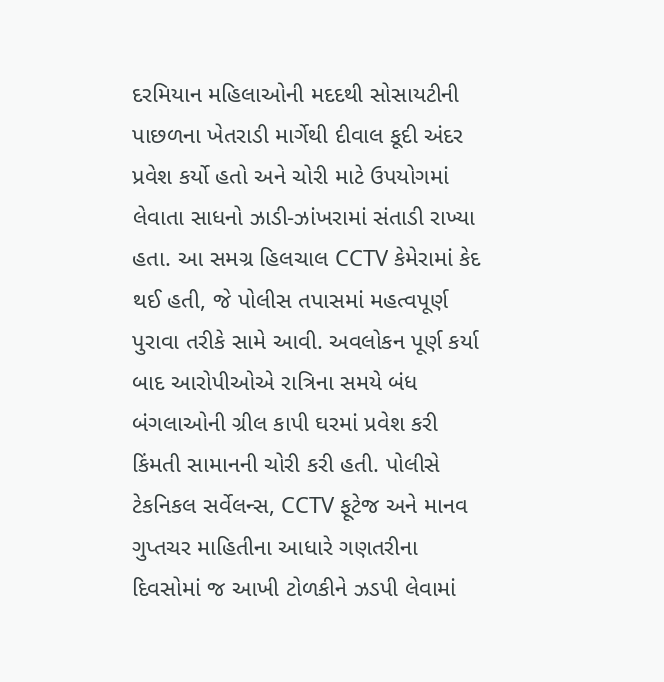દરમિયાન મહિલાઓની મદદથી સોસાયટીની પાછળના ખેતરાડી માર્ગેથી દીવાલ કૂદી અંદર પ્રવેશ કર્યો હતો અને ચોરી માટે ઉપયોગમાં લેવાતા સાધનો ઝાડી-ઝાંખરામાં સંતાડી રાખ્યા હતા. આ સમગ્ર હિલચાલ CCTV કેમેરામાં કેદ થઈ હતી, જે પોલીસ તપાસમાં મહત્વપૂર્ણ પુરાવા તરીકે સામે આવી. અવલોકન પૂર્ણ કર્યા બાદ આરોપીઓએ રાત્રિના સમયે બંધ બંગલાઓની ગ્રીલ કાપી ઘરમાં પ્રવેશ કરી કિંમતી સામાનની ચોરી કરી હતી. પોલીસે ટેકનિકલ સર્વેલન્સ, CCTV ફૂટેજ અને માનવ ગુપ્તચર માહિતીના આધારે ગણતરીના દિવસોમાં જ આખી ટોળકીને ઝડપી લેવામાં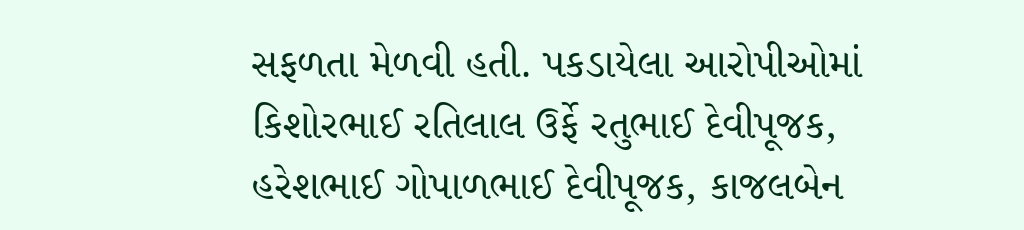સફળતા મેળવી હતી. પકડાયેલા આરોપીઓમાં કિશોરભાઈ રતિલાલ ઉર્ફે રતુભાઈ દેવીપૂજક, હરેશભાઈ ગોપાળભાઈ દેવીપૂજક, કાજલબેન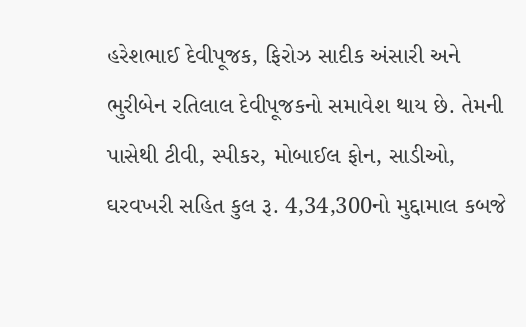હરેશભાઈ દેવીપૂજક, ફિરોઝ સાદીક અંસારી અને ભુરીબેન રતિલાલ દેવીપૂજકનો સમાવેશ થાય છે. તેમની પાસેથી ટીવી, સ્પીકર, મોબાઈલ ફોન, સાડીઓ, ઘરવખરી સહિત કુલ રૂ. 4,34,300નો મુદ્દામાલ કબજે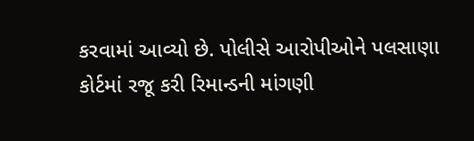કરવામાં આવ્યો છે. પોલીસે આરોપીઓને પલસાણા કોર્ટમાં રજૂ કરી રિમાન્ડની માંગણી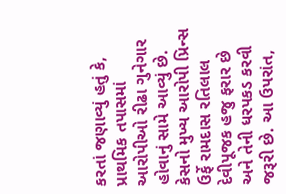કરતાં જણાવ્યું હતું કે, પ્રાથમિક તપાસમાં આરોપીઓ રીઢા ગુનેગાર હોવાનું સામે આવ્યું છે. કેસનો મુખ્ય આરોપી પ્રિન્સ ઉર્ફે રામદાસ રતિલાલ દેવીપૂજક હજુ ફરાર છે અને તેની ધરપકડ કરવી જરૂરી છે. આ ઉપરાંત,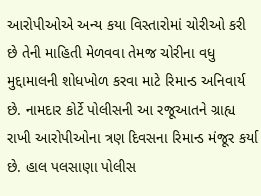આરોપીઓએ અન્ય કયા વિસ્તારોમાં ચોરીઓ કરી છે તેની માહિતી મેળવવા તેમજ ચોરીના વધુ મુદ્દામાલની શોધખોળ કરવા માટે રિમાન્ડ અનિવાર્ય છે. નામદાર કોર્ટે પોલીસની આ રજૂઆતને ગ્રાહ્ય રાખી આરોપીઓના ત્રણ દિવસના રિમાન્ડ મંજૂર કર્યા છે. હાલ પલસાણા પોલીસ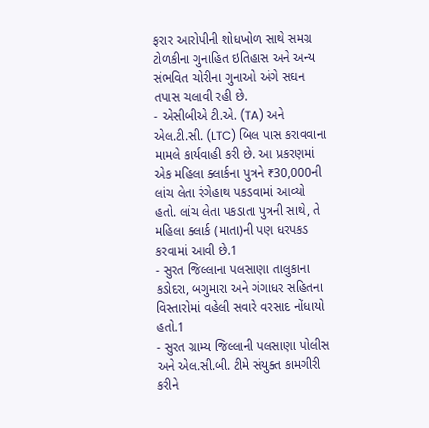ફરાર આરોપીની શોધખોળ સાથે સમગ્ર ટોળકીના ગુનાહિત ઇતિહાસ અને અન્ય સંભવિત ચોરીના ગુનાઓ અંગે સઘન તપાસ ચલાવી રહી છે.
- એસીબીએ ટી.એ. (TA) અને એલ.ટી.સી. (LTC) બિલ પાસ કરાવવાના મામલે કાર્યવાહી કરી છે. આ પ્રકરણમાં એક મહિલા ક્લાર્કના પુત્રને ₹30,000ની લાંચ લેતા રંગેહાથ પકડવામાં આવ્યો હતો. લાંચ લેતા પકડાતા પુત્રની સાથે, તે મહિલા ક્લાર્ક (માતા)ની પણ ધરપકડ કરવામાં આવી છે.1
- સુરત જિલ્લાના પલસાણા તાલુકાના કડોદરા, બગુમારા અને ગંગાધર સહિતના વિસ્તારોમાં વહેલી સવારે વરસાદ નોંધાયો હતો.1
- સુરત ગ્રામ્ય જિલ્લાની પલસાણા પોલીસ અને એલ.સી.બી. ટીમે સંયુક્ત કામગીરી કરીને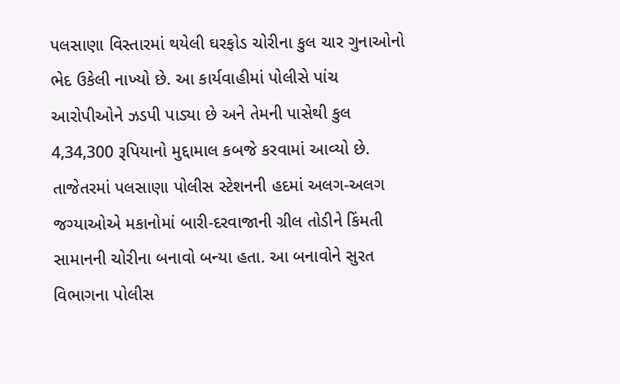પલસાણા વિસ્તારમાં થયેલી ઘરફોડ ચોરીના કુલ ચાર ગુનાઓનો ભેદ ઉકેલી નાખ્યો છે. આ કાર્યવાહીમાં પોલીસે પાંચ આરોપીઓને ઝડપી પાડ્યા છે અને તેમની પાસેથી કુલ 4,34,300 રૂપિયાનો મુદ્દામાલ કબજે કરવામાં આવ્યો છે. તાજેતરમાં પલસાણા પોલીસ સ્ટેશનની હદમાં અલગ-અલગ જગ્યાઓએ મકાનોમાં બારી-દરવાજાની ગ્રીલ તોડીને કિંમતી સામાનની ચોરીના બનાવો બન્યા હતા. આ બનાવોને સુરત વિભાગના પોલીસ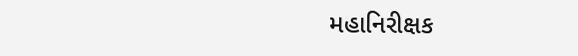મહાનિરીક્ષક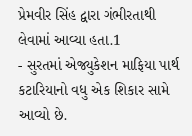પ્રેમવીર સિંહ દ્વારા ગંભીરતાથી લેવામાં આવ્યા હતા.1
- સુરતમાં એજ્યુકેશન માફિયા પાર્થ કટારિયાનો વધુ એક શિકાર સામે આવ્યો છે.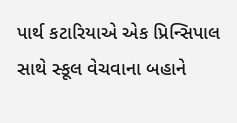પાર્થ કટારિયાએ એક પ્રિન્સિપાલ સાથે સ્કૂલ વેચવાના બહાને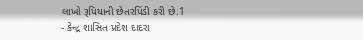લાખો રૂપિયાની છેતરપિંડી કરી છે.1
- કેન્દ્ર શાસિત પ્રદેશ દાદરા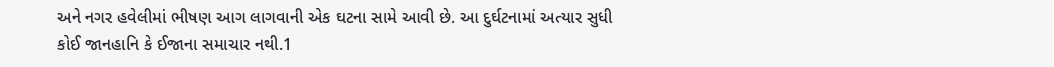અને નગર હવેલીમાં ભીષણ આગ લાગવાની એક ઘટના સામે આવી છે. આ દુર્ઘટનામાં અત્યાર સુધી કોઈ જાનહાનિ કે ઈજાના સમાચાર નથી.1